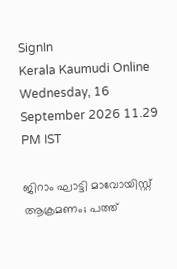SignIn
Kerala Kaumudi Online
Wednesday, 16 September 2026 11.29 PM IST

ജിറാം ഘാട്ടി മാവോയിസ്റ്റ് ആക്രമണം; പത്ത്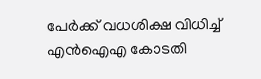പേർക്ക് വധശിക്ഷ വിധിച്ച് എൻഐഎ കോടതി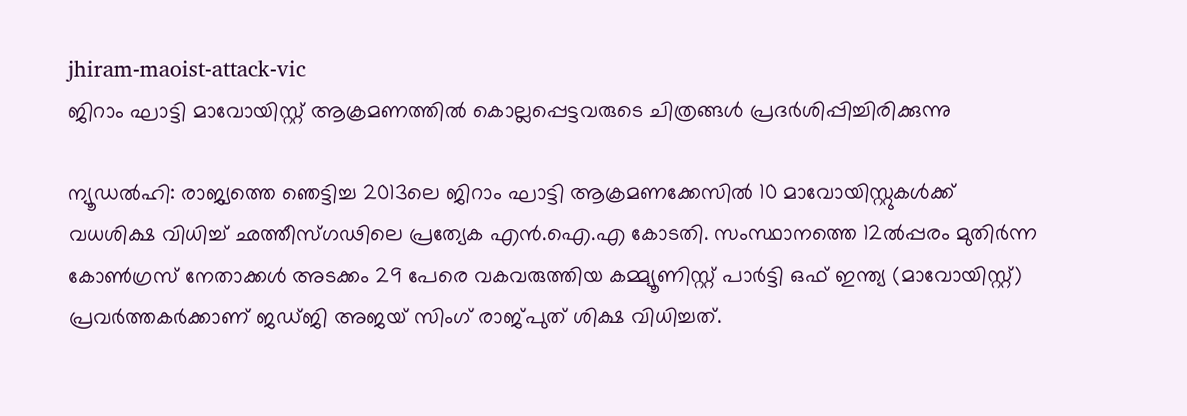jhiram-maoist-attack-vic
ജിറാം ഘാട്ടി മാവോയിസ്റ്റ് ആക്രമണത്തിൽ കൊല്ലപ്പെട്ടവരുടെ ചിത്രങ്ങൾ പ്രദർശിപ്പിച്ചിരിക്കുന്നു

ന്യൂഡൽഹി: രാജ്യത്തെ ഞെട്ടിച്ച 2013ലെ ജിറാം ഘാട്ടി ആക്രമണക്കേസിൽ 10 മാവോയിസ്റ്റുകൾക്ക് വധശിക്ഷ വിധിച്ച് ഛത്തീസ്ഗഢിലെ പ്രത്യേക എൻ.ഐ.എ കോടതി. സംസ്ഥാനത്തെ 12ൽപ്പരം മുതിർന്ന കോൺഗ്രസ് നേതാക്കൾ അടക്കം 29 പേരെ വകവരുത്തിയ കമ്മ്യൂണിസ്റ്റ് പാർട്ടി ഒഫ് ഇന്ത്യ (മാവോയിസ്റ്റ്) പ്രവർത്തകർക്കാണ് ജഡ്ജി അജയ് സിംഗ് രാജ്‌പുത് ശിക്ഷ വിധിച്ചത്.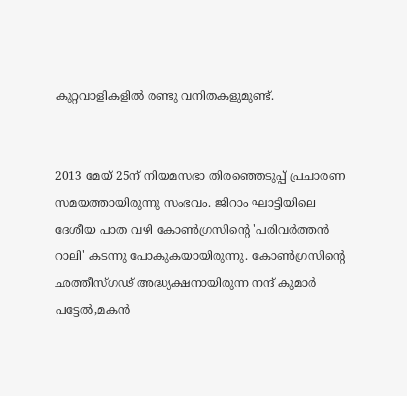കുറ്റവാളികളിൽ രണ്ടു വനിതകളുമുണ്ട്.


2013 മേയ് 25ന് നിയമസഭാ തിരഞ്ഞെടുപ്പ് പ്രചാരണ സമയത്തായിരുന്നു സംഭവം. ജിറാം ഘാട്ടിയിലെ ദേശീയ പാത വഴി കോൺഗ്രസിന്റെ 'പരിവർത്തൻ റാലി' കടന്നു പോകുകയായിരുന്നു. കോൺഗ്രസിന്റെ ഛത്തീസ്ഗഢ് അദ്ധ്യക്ഷനായിരുന്ന നന്ദ് കുമാർ പട്ടേൽ,മകൻ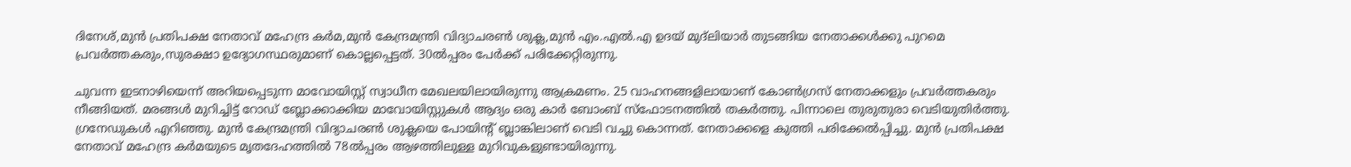ദിനേശ്,മുൻ പ്രതിപക്ഷ നേതാവ് മഹേന്ദ്ര കർമ,മുൻ കേന്ദ്രമന്ത്രി വിദ്യാചരൺ ശുക്ല,മുൻ എം.എൽ.എ ഉദയ് മുദ്ലിയാർ തുടങ്ങിയ നേതാക്കൾക്കു പുറമെ പ്രവർത്തകരും,സുരക്ഷാ ഉദ്യോഗസ്ഥരുമാണ് കൊല്ലപ്പെട്ടത്. 30ൽപ്പരം പേർക്ക് പരിക്കേറ്റിരുന്നു.

ചുവന്ന ഇടനാഴിയെന്ന് അറിയപ്പെടുന്ന മാവോയിസ്റ്റ് സ്വാധീന മേഖലയിലായിരുന്നു ആക്രമണം. 25 വാഹനങ്ങളിലായാണ് കോൺഗ്രസ് നേതാക്കളും പ്രവർത്തകരും നീങ്ങിയത്. മരങ്ങൾ മുറിച്ചിട്ട് റോഡ് ബ്ലോക്കാക്കിയ മാവോയിസ്റ്റുകൾ ആദ്യം ഒരു കാർ ബോംബ് സ്‌ഫോടനത്തിൽ തകർത്തു. പിന്നാലെ തുരുതുരാ വെടിയുതിർത്തു. ഗ്രനേഡുകൾ എറിഞ്ഞു. മുൻ കേന്ദ്രമന്ത്രി വിദ്യാചരൺ ശുക്ലയെ പോയിന്റ് ബ്ലാങ്കിലാണ് വെടി വച്ചു കൊന്നത്. നേതാക്കളെ കുത്തി പരിക്കേൽപ്പിച്ചു. മുൻ പ്രതിപക്ഷ നേതാവ് മഹേന്ദ്ര കർമയുടെ മൃതദേഹത്തിൽ 78ൽപ്പരം ആഴത്തിലുള്ള മുറിവുകളുണ്ടായിരുന്നു.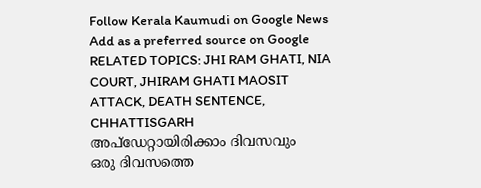Follow Kerala Kaumudi on Google News Add as a preferred source on Google
RELATED TOPICS: JHI RAM GHATI, NIA COURT, JHIRAM GHATI MAOSIT ATTACK, DEATH SENTENCE, CHHATTISGARH
അപ്ഡേറ്റായിരിക്കാം ദിവസവും
ഒരു ദിവസത്തെ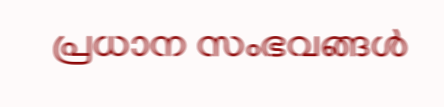പ്രധാന സംഭവങ്ങൾ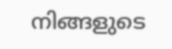നിങ്ങളുടെ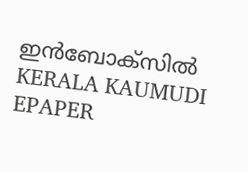ഇൻബോക്സിൽ
KERALA KAUMUDI EPAPER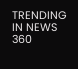TRENDING IN NEWS 360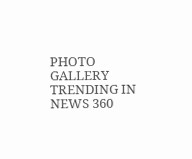PHOTO GALLERY
TRENDING IN NEWS 360